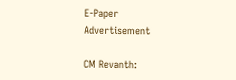E-Paper
Advertisement

CM Revanth: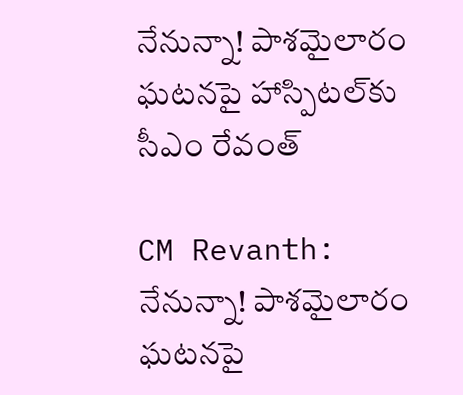నేనున్నా! పాశమైలారం ఘటనపై హాస్పిటల్‌కు సీఎం రేవంత్‌

CM Revanth: నేనున్నా! పాశమైలారం ఘటనపై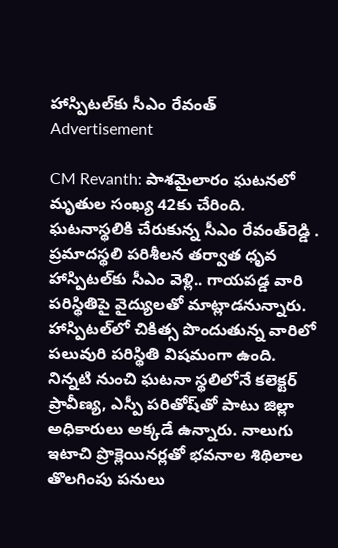హాస్పిటల్‌కు సీఎం రేవంత్‌
Advertisement

CM Revanth: పాశమైలారం ఘటనలో మృతుల సంఖ్య 42కు చేరింది. ఘటనాస్థలికి చేరుకున్న సీఎం రేవంత్‌రెడ్డి . ప్రమాదస్థలి పరిశీలన తర్వాత ధృవ హాస్పిటల్‌కు సీఎం వెళ్లి.. గాయపడ్డ వారి పరిస్థితిపై వైద్యులతో మాట్లాడనున్నారు. హాస్పిటల్‌లో చికిత్స పొందుతున్న వారిలో పలువురి పరిస్థితి విషమంగా ఉంది. నిన్నటి నుంచి ఘటనా స్థలిలోనే కలెక్టర్ ప్రావీణ్య, ఎస్పీ పరితోష్‌తో పాటు జిల్లా అధికారులు అక్కడే ఉన్నారు. నాలుగు ఇటాచి ప్రొక్లెయినర్లతో భవనాల శిథిలాల తొలగింపు పనులు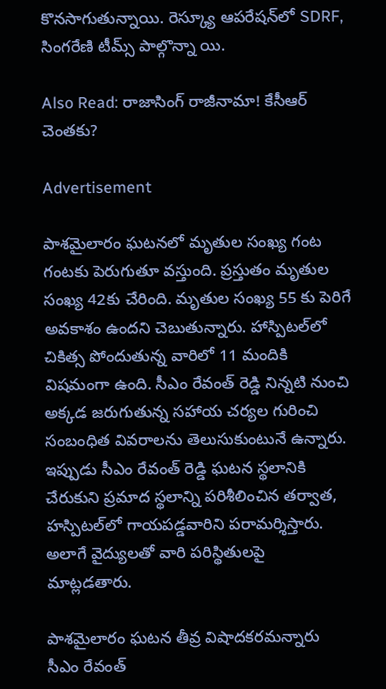కొనసాగుతున్నాయి. రెస్క్యూ ఆపరేషన్‌లో SDRF, సింగరేణి టీమ్స్‌ పాల్గొన్నా యి.

Also Read: రాజాసింగ్ రాజీనామా! కేసీఆర్ చెంతకు?

Advertisement

పాశమైలారం ఘటనలో మృతుల సంఖ్య గంట గంటకు పెరుగుతూ వస్తుంది. ప్రస్తుతం మృతుల సంఖ్య 42కు చేరింది. మృతుల సంఖ్య 55 కు పెరిగే అవకాశం ఉందని చెబుతున్నారు. హాస్పిటల్‌లో చికిత్స పోందుతున్న వారిలో 11 మందికి విషమంగా ఉంది. సీఎం రేవంత్ రెడ్డి నిన్నటి నుంచి అక్కడ జరుగుతున్న సహాయ చర్యల గురించి సంబంధిత వివరాలను తెలుసుకుంటునే ఉన్నారు. ఇప్పుడు సీఎం రేవంత్ రెడ్డి ఘటన స్థలానికి చేరుకుని ప్రమాద స్థలాన్ని పరిశీలించిన తర్వాత, హస్పిటల్‌లో గాయపడ్డవారిని పరామర్శిస్తారు. అలాగే వైద్యులతో వారి పరిస్థితులపై మాట్లడతారు.

పాశమైలారం ఘటన తీవ్ర విషాదకరమన్నారు సీఎం రేవంత్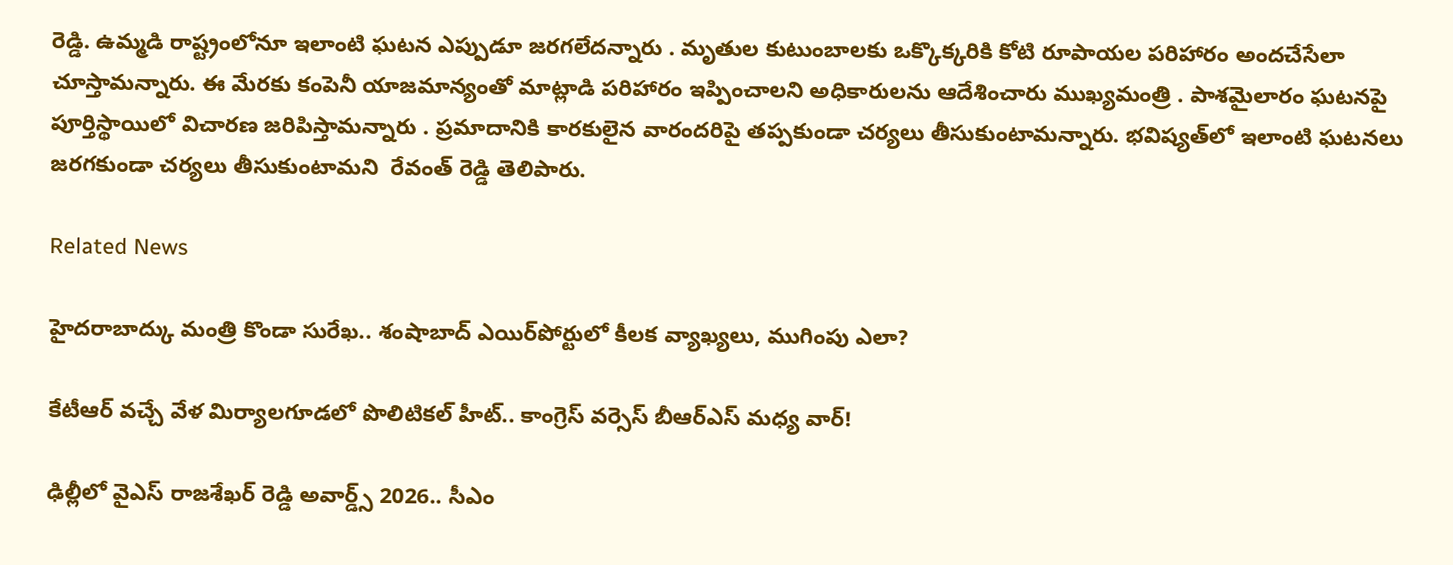రెడ్డి. ఉమ్మడి రాష్ట్రంలోనూ ఇలాంటి ఘటన ఎప్పుడూ జరగలేదన్నారు . మృతుల కుటుంబాలకు ఒక్కొక్కరికి కోటి రూపాయల పరిహారం అందచేసేలా చూస్తామన్నారు. ఈ మేరకు కంపెనీ యాజమాన్యంతో మాట్లాడి పరిహారం ఇప్పించాలని అధికారులను ఆదేశించారు ముఖ్యమంత్రి . పాశమైలారం ఘటనపై పూర్తిస్థాయిలో విచారణ జరిపిస్తామన్నారు . ప్రమాదానికి కారకులైన వారందరిపై తప్పకుండా చర్యలు తీసుకుంటామన్నారు. భవిష్యత్‌లో ఇలాంటి ఘటనలు జరగకుండా చర్యలు తీసుకుంటామని  రేవంత్ రెడ్డి తెలిపారు.

Related News

హైదరాబాద్కు మంత్రి కొండా సురేఖ.. శంషాబాద్ ఎయిర్‌పోర్టులో కీలక వ్యాఖ్యలు, ముగింపు ఎలా?

కేటీఆర్ వచ్చే వేళ మిర్యాలగూడలో పొలిటికల్ హీట్.. కాంగ్రెస్ వర్సెస్ బీఆర్ఎస్ మధ్య వార్!

ఢిల్లీలో వైఎస్ రాజశేఖర్ రెడ్డి అవార్డ్స్ 2026.. సీఎం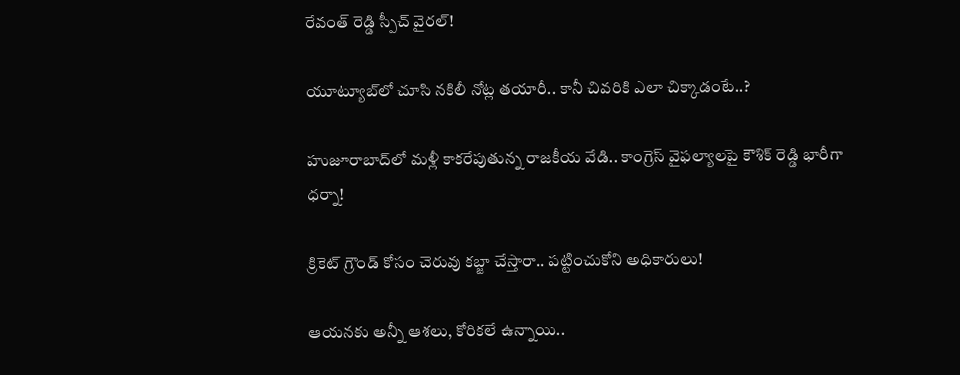రేవంత్ రెడ్డి స్పీచ్ వైరల్!

యూట్యూబ్‌లో చూసి నకిలీ నోట్ల తయారీ.. కానీ చివరికి ఎలా చిక్కాడంటే..?

హుజూరాబాద్‌లో మళ్లీ కాకరేపుతున్న రాజకీయ వేడి.. కాంగ్రెస్ వైఫల్యాలపై కౌశిక్ రెడ్డి భారీగా ధర్నా!

క్రికెట్ గ్రౌండ్ కోసం చెరువు కబ్జా చేస్తారా.. పట్టించుకోని అధికారులు!

ఆయనకు అన్నీ ఆశలు, కోరికలే ఉన్నాయి..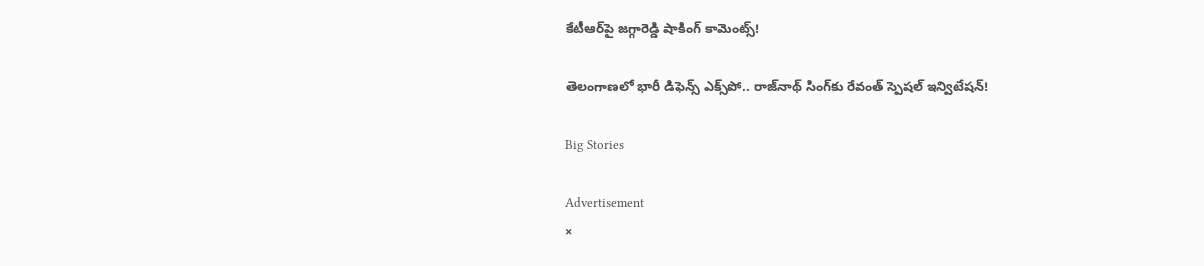కేటీఆర్‌పై జగ్గారెడ్డి షాకింగ్ కామెంట్స్!

తెలంగాణలో భారీ డిఫెన్స్ ఎక్స్‌పో.. రాజ్‌నాథ్ సింగ్‌కు రేవంత్ స్పెషల్ ఇన్విటేషన్!

Big Stories

Advertisement
×